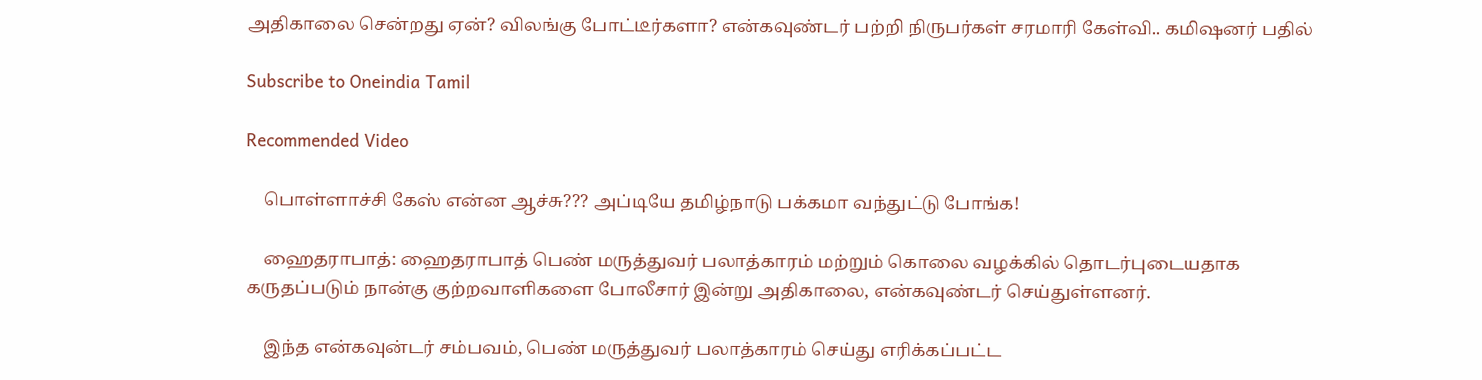அதிகாலை சென்றது ஏன்? விலங்கு போட்டீர்களா? என்கவுண்டர் பற்றி நிருபர்கள் சரமாரி கேள்வி.. கமிஷனர் பதில்

Subscribe to Oneindia Tamil

Recommended Video

    பொள்ளாச்சி கேஸ் என்ன ஆச்சு??? அப்டியே தமிழ்நாடு பக்கமா வந்துட்டு போங்க!

    ஹைதராபாத்: ஹைதராபாத் பெண் மருத்துவர் பலாத்காரம் மற்றும் கொலை வழக்கில் தொடர்புடையதாக கருதப்படும் நான்கு குற்றவாளிகளை போலீசார் இன்று அதிகாலை, என்கவுண்டர் செய்துள்ளனர்.

    இந்த என்கவுன்டர் சம்பவம், பெண் மருத்துவர் பலாத்காரம் செய்து எரிக்கப்பட்ட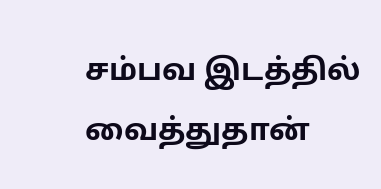சம்பவ இடத்தில் வைத்துதான்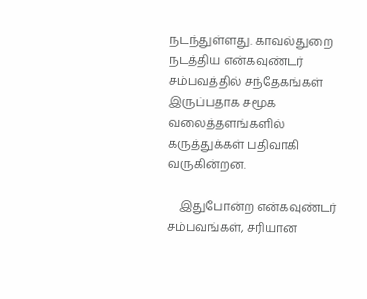நடந்துள்ளது. காவல்துறை நடத்திய என்கவுண்டர் சம்பவத்தில் சந்தேகங்கள் இருப்பதாக சமூக வலைத்தளங்களில் கருத்துக்கள் பதிவாகி வருகின்றன.

    இதுபோன்ற என்கவுண்டர் சம்பவங்கள், சரியான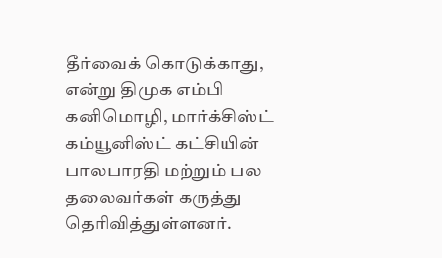தீர்வைக் கொடுக்காது, என்று திமுக எம்பி கனிமொழி, மார்க்சிஸ்ட் கம்யூனிஸ்ட் கட்சியின் பாலபாரதி மற்றும் பல தலைவர்கள் கருத்து தெரிவித்துள்ளனர்.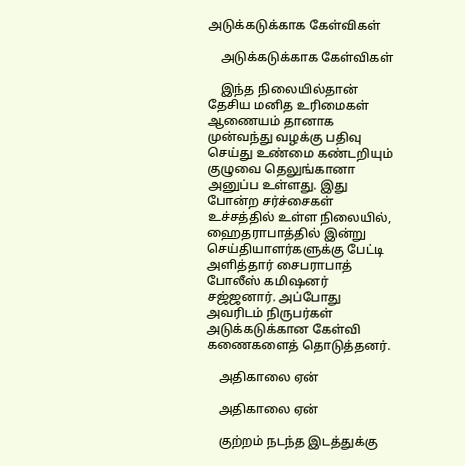அடுக்கடுக்காக கேள்விகள்

    அடுக்கடுக்காக கேள்விகள்

    இந்த நிலையில்தான் தேசிய மனித உரிமைகள் ஆணையம் தானாக முன்வந்து வழக்கு பதிவு செய்து உண்மை கண்டறியும் குழுவை தெலுங்கானா அனுப்ப உள்ளது. இது போன்ற சர்ச்சைகள் உச்சத்தில் உள்ள நிலையில், ஹைதராபாத்தில் இன்று செய்தியாளர்களுக்கு பேட்டி அளித்தார் சைபராபாத் போலீஸ் கமிஷனர் சஜ்ஜனார். அப்போது அவரிடம் நிருபர்கள் அடுக்கடுக்கான கேள்வி கணைகளைத் தொடுத்தனர்.

    அதிகாலை ஏன்

    அதிகாலை ஏன்

    குற்றம் நடந்த இடத்துக்கு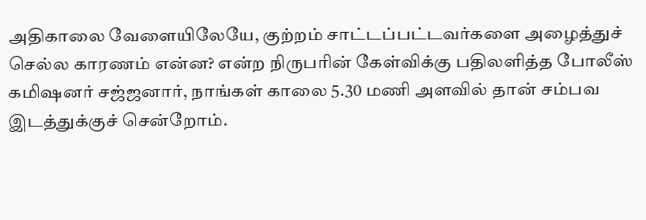அதிகாலை வேளையிலேயே, குற்றம் சாட்டப்பட்டவர்களை அழைத்துச் செல்ல காரணம் என்ன? என்ற நிருபரின் கேள்விக்கு பதிலளித்த போலீஸ் கமிஷனர் சஜ்ஜனார், நாங்கள் காலை 5.30 மணி அளவில் தான் சம்பவ இடத்துக்குச் சென்றோம்.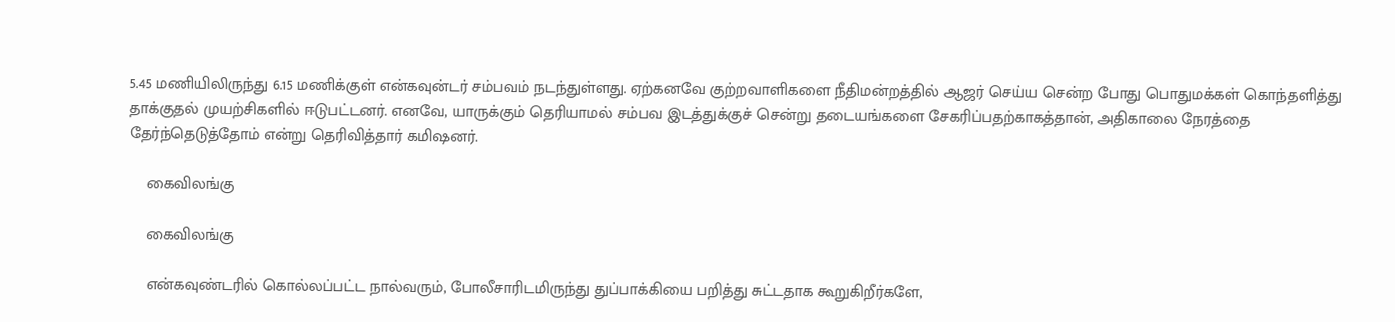5.45 மணியிலிருந்து 6.15 மணிக்குள் என்கவுன்டர் சம்பவம் நடந்துள்ளது. ஏற்கனவே குற்றவாளிகளை நீதிமன்றத்தில் ஆஜர் செய்ய சென்ற போது பொதுமக்கள் கொந்தளித்து தாக்குதல் முயற்சிகளில் ஈடுபட்டனர். எனவே, யாருக்கும் தெரியாமல் சம்பவ இடத்துக்குச் சென்று தடையங்களை சேகரிப்பதற்காகத்தான், அதிகாலை நேரத்தை தேர்ந்தெடுத்தோம் என்று தெரிவித்தார் கமிஷனர்.

    கைவிலங்கு

    கைவிலங்கு

    என்கவுண்டரில் கொல்லப்பட்ட நால்வரும், போலீசாரிடமிருந்து துப்பாக்கியை பறித்து சுட்டதாக கூறுகிறீர்களே,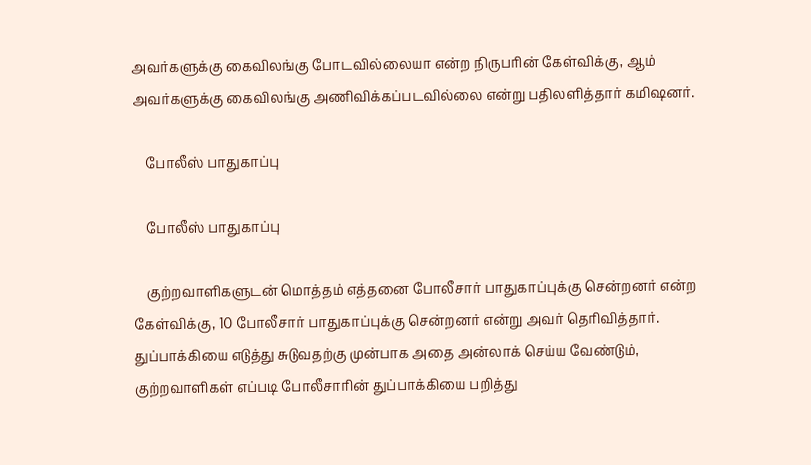அவர்களுக்கு கைவிலங்கு போடவில்லையா என்ற நிருபரின் கேள்விக்கு, ஆம் அவர்களுக்கு கைவிலங்கு அணிவிக்கப்படவில்லை என்று பதிலளித்தார் கமிஷனர்.

    போலீஸ் பாதுகாப்பு

    போலீஸ் பாதுகாப்பு

    குற்றவாளிகளுடன் மொத்தம் எத்தனை போலீசார் பாதுகாப்புக்கு சென்றனர் என்ற கேள்விக்கு, 10 போலீசார் பாதுகாப்புக்கு சென்றனர் என்று அவர் தெரிவித்தார். துப்பாக்கியை எடுத்து சுடுவதற்கு முன்பாக அதை அன்லாக் செய்ய வேண்டும், குற்றவாளிகள் எப்படி போலீசாரின் துப்பாக்கியை பறித்து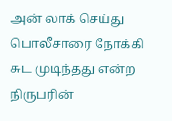அன் லாக் செய்து பொலீசாரை நோக்கி சுட முடிந்தது என்ற நிருபரின்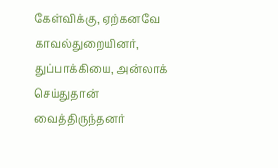கேள்விக்கு, ஏற்கனவே காவல்துறையினர், துப்பாக்கியை, அன்லாக் செய்துதான் வைத்திருந்தனர்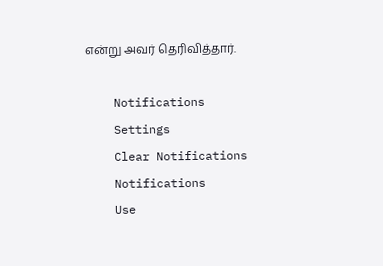என்று அவர் தெரிவித்தார்.

    Notifications
    Settings
    Clear Notifications
    Notifications
    Use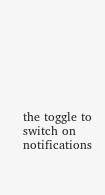the toggle to switch on notifications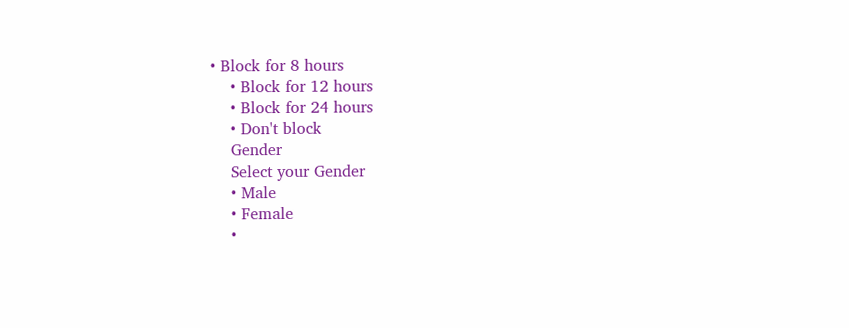• Block for 8 hours
    • Block for 12 hours
    • Block for 24 hours
    • Don't block
    Gender
    Select your Gender
    • Male
    • Female
    •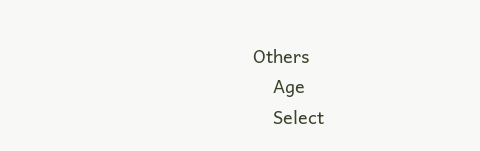Others
    Age
    Select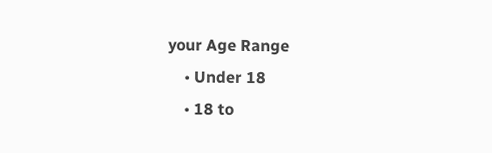your Age Range
    • Under 18
    • 18 to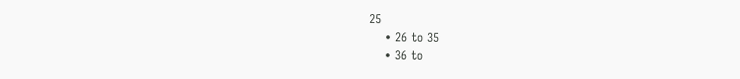25
    • 26 to 35
    • 36 to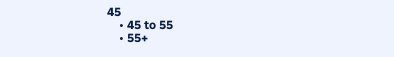45
    • 45 to 55
    • 55+